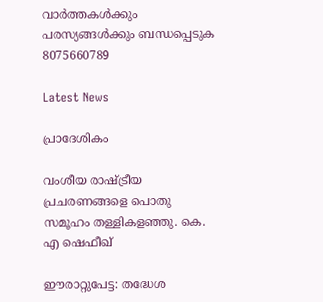വാർത്തകൾക്കും പരസ്യങ്ങൾക്കും ബന്ധപ്പെടുക 8075660789

Latest News

പ്രാദേശികം

വംശീയ രാഷ്ട്രീയ പ്രചരണങ്ങളെ പൊതു സമൂഹം തള്ളികളഞ്ഞു. കെ. എ ഷെഫീഖ്

ഈരാറ്റുപേട്ട: തദ്ധേശ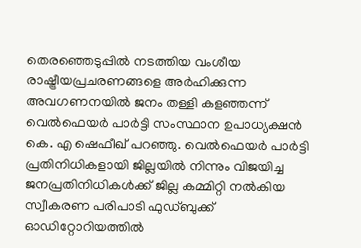തെരഞ്ഞെടുപ്പിൽ നടത്തിയ വംശീയ രാഷ്ട്രീയപ്രചരണങ്ങളെ അർഹിക്കുന്ന അവഗണനയിൽ ജനം തള്ളി കളഞ്ഞന്ന് വെൽഫെയർ പാർട്ടി സംസ്ഥാന ഉപാധ്യക്ഷൻ കെ. എ ഷെഫീഖ് പറഞ്ഞു. വെൽഫെയർ പാർട്ടി പ്രതിനിധികളായി ജില്ലയിൽ നിന്നും വിജയിച്ച ജനപ്രതിനിധികൾക്ക് ജില്ല കമ്മിറ്റി നൽകിയ സ്വീകരണ പരിപാടി ഫുഡ്ബുക്ക് ഓഡിറ്റോറിയത്തിൽ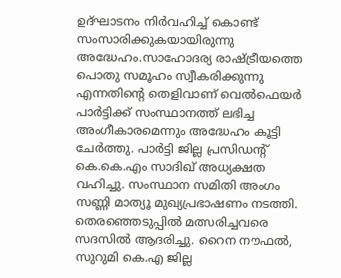ഉദ്ഘാടനം നിർവഹിച്ച് കൊണ്ട് സംസാരിക്കുകയായിരുന്നു അദ്ധേഹം.സാഹോദര്യ രാഷ്ട്രീയത്തെ പൊതു സമൂഹം സ്വീകരിക്കുന്നു എന്നതിൻ്റെ തെളിവാണ് വെൽഫെയർ പാർട്ടിക്ക് സംസ്ഥാനത്ത് ലഭിച്ച അംഗീകാരമെന്നും അദ്ധേഹം കൂട്ടി ചേർത്തു. പാർട്ടി ജില്ല പ്രസിഡൻ്റ് കെ.കെ.എം സാദിഖ് അധ്യക്ഷത വഹിച്ചു. സംസ്ഥാന സമിതി അംഗം സണ്ണി മാത്യൂ മുഖ്യപ്രഭാഷണം നടത്തി. തെരഞ്ഞെടുപ്പിൽ മത്സരിച്ചവരെ സദസിൽ ആദരിച്ചു. റൈന നൗഫൽ, സുറുമി കെ.എ ജില്ല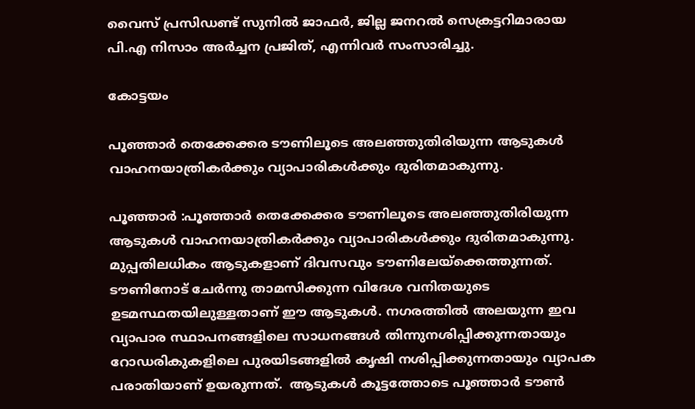വൈസ് പ്രസിഡണ്ട് സുനിൽ ജാഫർ, ജില്ല ജനറൽ സെക്രട്ടറിമാരായ പി.എ നിസാം അർച്ചന പ്രജിത്, എന്നിവർ സംസാരിച്ചു.

കോട്ടയം

പൂഞ്ഞാര്‍ തെക്കേക്കര ടൗണിലൂടെ അലഞ്ഞുതിരിയുന്ന ആടുകള്‍ വാഹനയാത്രികര്‍ക്കും വ്യാപാരികള്‍ക്കും ദുരിതമാകുന്നു.

പൂഞ്ഞാർ :പൂഞ്ഞാര്‍ തെക്കേക്കര ടൗണിലൂടെ അലഞ്ഞുതിരിയുന്ന ആടുകള്‍ വാഹനയാത്രികര്‍ക്കും വ്യാപാരികള്‍ക്കും ദുരിതമാകുന്നു. മുപ്പതിലധികം ആടുകളാണ് ദിവസവും ടൗണിലേയ്‌ക്കെത്തുന്നത്. ടൗണിനോട് ചേര്‍ന്നു താമസിക്കുന്ന വിദേശ വനിതയുടെ ഉടമസ്ഥതയിലുള്ളതാണ് ഈ ആടുകള്‍. നഗരത്തില്‍ അലയുന്ന ഇവ വ്യാപാര സ്ഥാപനങ്ങളിലെ സാധനങ്ങള്‍ തിന്നുനശിപ്പിക്കുന്നതായും റോഡരികുകളിലെ പുരയിടങ്ങളില്‍ കൃഷി നശിപ്പിക്കുന്നതായും വ്യാപക പരാതിയാണ് ഉയരുന്നത്.  ആടുകള്‍ കൂട്ടത്തോടെ പൂഞ്ഞാര്‍ ടൗണ്‍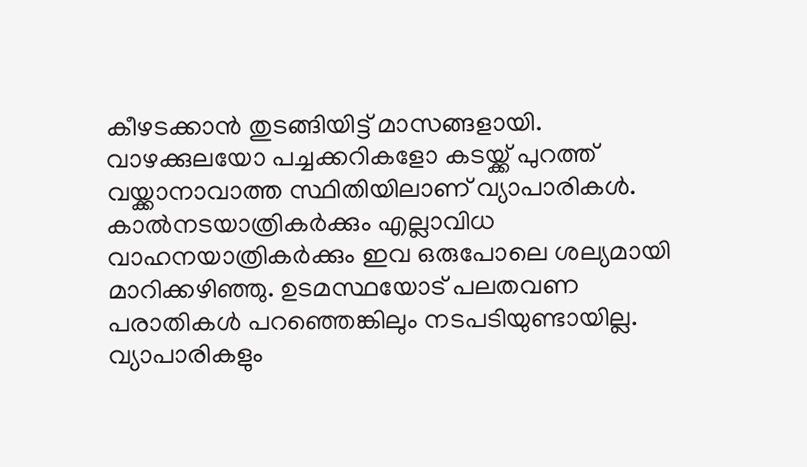കീഴടക്കാന്‍ തുടങ്ങിയിട്ട് മാസങ്ങളായി. വാഴക്കുലയോ പച്ചക്കറികളോ കടയ്ക്ക് പുറത്ത് വയ്ക്കാനാവാത്ത സ്ഥിതിയിലാണ് വ്യാപാരികള്‍. കാല്‍നടയാത്രികര്‍ക്കും എല്ലാവിധ വാഹനയാത്രികര്‍ക്കും ഇവ ഒരുപോലെ ശല്യമായി മാറിക്കഴിഞ്ഞു. ഉടമസ്ഥയോട് പലതവണ പരാതികള്‍ പറഞ്ഞെങ്കിലും നടപടിയുണ്ടായില്ല.  വ്യാപാരികളും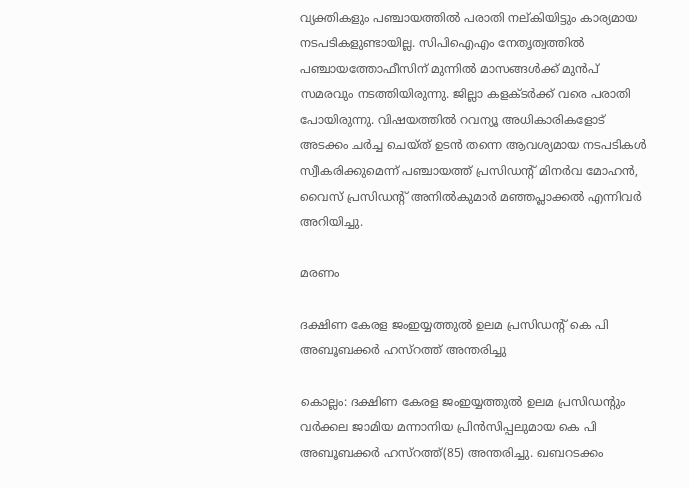വ്യക്തികളും പഞ്ചായത്തില്‍ പരാതി നല്കിയിട്ടും കാര്യമായ നടപടികളുണ്ടായില്ല. സിപിഐഎം നേതൃത്വത്തില്‍ പഞ്ചായത്തോഫീസിന് മുന്നില്‍ മാസങ്ങള്‍ക്ക് മുന്‍പ് സമരവും നടത്തിയിരുന്നു. ജില്ലാ കളക്ടര്‍ക്ക് വരെ പരാതി പോയിരുന്നു. വിഷയത്തില്‍ റവന്യൂ അധികാരികളോട് അടക്കം ചര്‍ച്ച ചെയ്ത് ഉടന്‍ തന്നെ ആവശ്യമായ നടപടികള്‍ സ്വീകരിക്കുമെന്ന് പഞ്ചായത്ത് പ്രസിഡന്റ് മിനര്‍വ മോഹന്‍, വൈസ് പ്രസിഡന്റ് അനില്‍കുമാര്‍ മഞ്ഞപ്ലാക്കല്‍ എന്നിവര്‍ അറിയിച്ചു.

മരണം

ദക്ഷിണ കേരള ജംഇയ്യത്തുല്‍ ഉലമ പ്രസിഡന്റ് കെ പി അബൂബക്കര്‍ ഹസ്‌റത്ത് അന്തരിച്ചു

കൊല്ലം: ദക്ഷിണ കേരള ജംഇയ്യത്തുല്‍ ഉലമ പ്രസിഡന്റും വര്‍ക്കല ജാമിയ മന്നാനിയ പ്രിന്‍സിപ്പലുമായ കെ പി അബൂബക്കര്‍ ഹസ്‌റത്ത്(85) അന്തരിച്ചു. ഖബറടക്കം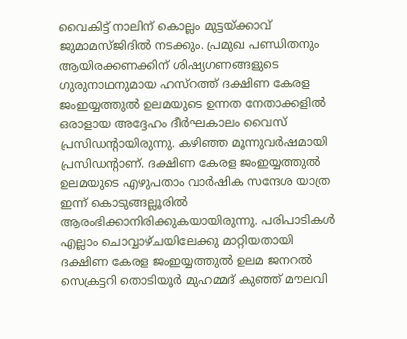വൈകിട്ട് നാലിന് കൊല്ലം മുട്ടയ്ക്കാവ് ജുമാമസ്ജിദില്‍ നടക്കും. പ്രമുഖ പണ്ഡിതനും ആയിരക്കണക്കിന് ശിഷ്യഗണങ്ങളുടെ ഗുരുനാഥനുമായ ഹസ്‌റത്ത് ദക്ഷിണ കേരള ജംഇയ്യത്തുല്‍ ഉലമയുടെ ഉന്നത നേതാക്കളില്‍ ഒരാളായ അദ്ദേഹം ദീര്‍ഘകാലം വൈസ് പ്രസിഡന്റായിരുന്നു. കഴിഞ്ഞ മൂന്നുവര്‍ഷമായി പ്രസിഡന്റാണ്. ദക്ഷിണ കേരള ജംഇയ്യത്തുല്‍ ഉലമയുടെ എഴുപതാം വാര്‍ഷിക സന്ദേശ യാത്ര ഇന്ന് കൊടുങ്ങല്ലൂരില്‍ ആരംഭിക്കാനിരിക്കുകയായിരുന്നു. പരിപാടികള്‍ എല്ലാം ചൊവ്വാഴ്ചയിലേക്കു മാറ്റിയതായി ദക്ഷിണ കേരള ജംഇയ്യത്തുല്‍ ഉലമ ജനറല്‍ സെക്രട്ടറി തൊടിയൂര്‍ മുഹമ്മദ് കുഞ്ഞ് മൗലവി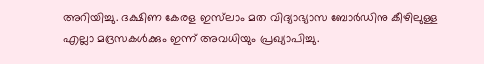അറിയിച്ചു. ദക്ഷിണ കേരള ഇസ്‌ലാം മത വിദ്യാഭ്യാസ ബോര്‍ഡിനു കീഴിലുള്ള എല്ലാ മദ്രസകള്‍ക്കും ഇന്ന് അവധിയും പ്രഖ്യാപിച്ചു.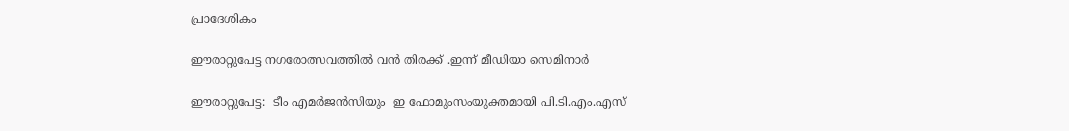പ്രാദേശികം

ഈരാറ്റുപേട്ട നഗരോത്സവത്തിൽ വൻ തിരക്ക് .ഇന്ന് മീഡിയാ സെമിനാർ

ഈരാറ്റുപേട്ട:  ടീം എമർജൻസിയും  ഇ ഫോമുംസംയുക്തമായി പി.ടി.എം.എസ്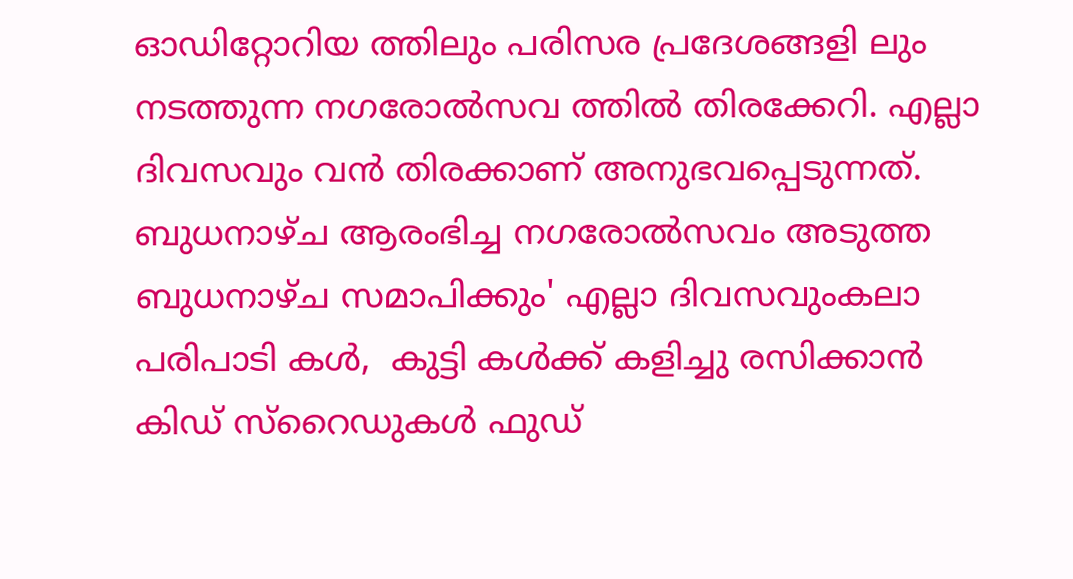ഓഡിറ്റോറിയ ത്തിലും പരിസര പ്രദേശങ്ങളി ലും നടത്തുന്ന നഗരോൽസവ ത്തിൽ തിരക്കേറി. എല്ലാ ദിവസവും വൻ തിരക്കാണ് അനുഭവപ്പെടുന്നത്. ബുധനാഴ്ച ആരംഭിച്ച നഗരോൽസവം അടുത്ത ബുധനാഴ്ച സമാപിക്കും' എല്ലാ ദിവസവുംകലാ പരിപാടി കൾ,  കുട്ടി കൾക്ക് കളിച്ചു രസിക്കാൻ കിഡ് സ്റൈഡുകൾ ഫുഡ്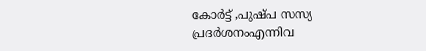കോർട്ട് ,പുഷ്പ സസ്യ പ്രദർശനംഎന്നിവ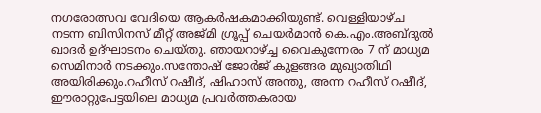നഗരോത്സവ വേദിയെ ആകർഷകമാക്കിയുണ്ട്. വെള്ളിയാഴ്ച നടന്ന ബിസിനസ് മീറ്റ് അജ്മി ഗ്രൂപ്പ് ചെയർമാൻ കെ.എം.അബ്ദുൽ ഖാദർ ഉദ്ഘാടനം ചെയ്തു. ഞായറാഴ്ച്ച വൈകുന്നേരം 7 ന് മാധ്യമ സെമിനാർ നടക്കും.സന്തോഷ് ജോർജ് കുളങ്ങര മുഖ്യാതിഥി അയിരിക്കും.റഹീസ് റഷീദ്, ഷിഹാസ് അന്തു, അന്ന റഹീസ് റഷീദ്,  ഈരാറ്റുപേട്ടയിലെ മാധ്യമ പ്രവർത്തകരായ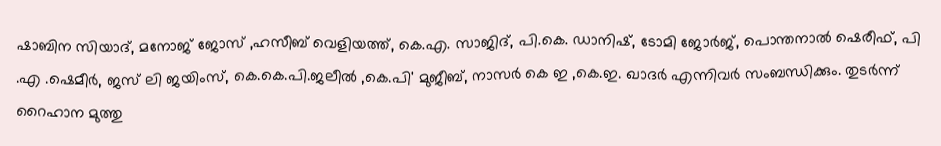ഷാബിന സിയാദ്, മനോജ് ജോസ് ,ഹസീബ് വെളിയത്ത്, കെ.എ. സാജിദ്, പി.കെ. ഡാനിഷ്, ടോമി ജോർജ്, പൊന്തനാൽ ഷെരീഫ്, പി .എ .ഷെമീർ, ജസ് ലി ജയിംസ്, കെ.കെ.പി.ജലീൽ ,കെ.പി' മുജീബ്, നാസർ കെ ഇ ,കെ.ഇ. ഖാദർ എന്നിവർ സംബന്ധിക്കും. തുടർന്ന് റൈഹാന മുത്തു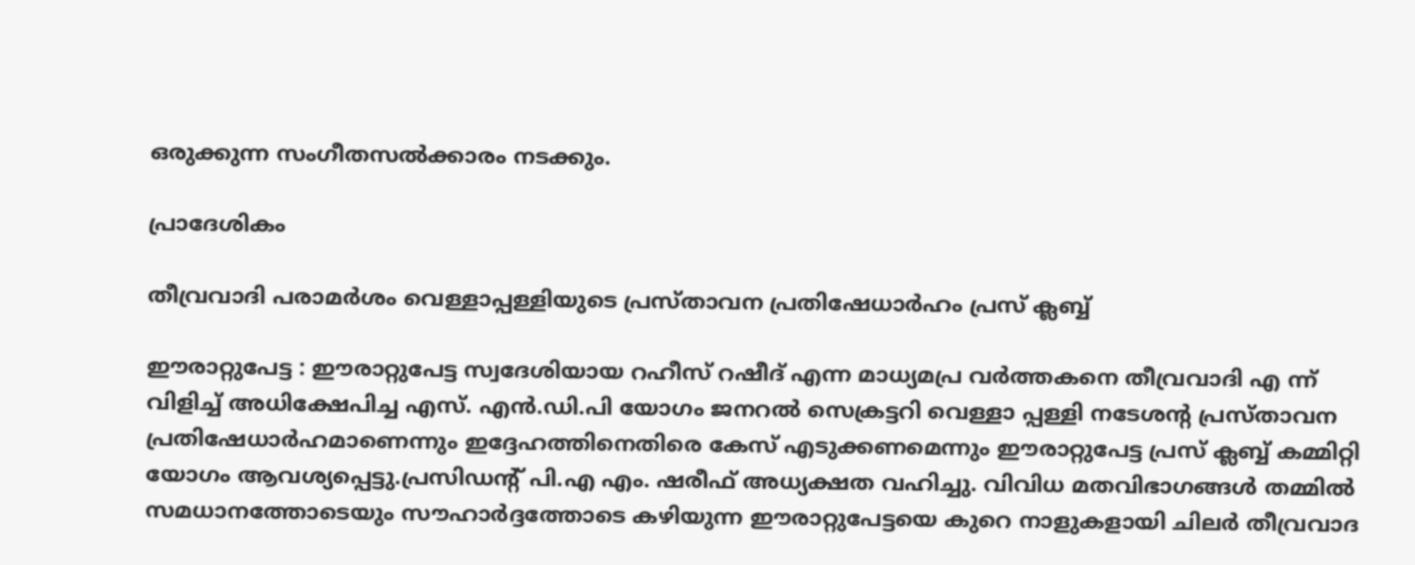ഒരുക്കുന്ന സംഗീതസൽക്കാരം നടക്കും.

പ്രാദേശികം

തീവ്രവാദി പരാമർശം വെള്ളാപ്പള്ളിയുടെ പ്രസ്താവന പ്രതിഷേധാർഹം പ്രസ് ക്ലബ്ബ്

ഈരാറ്റുപേട്ട : ഈരാറ്റുപേട്ട സ്വദേശിയായ റഹീസ് റഷീദ് എന്ന മാധ്യമപ്ര വർത്തകനെ തീവ്രവാദി എ ന്ന് വിളിച്ച് അധിക്ഷേപിച്ച എസ്. എൻ.ഡി.പി യോഗം ജനറൽ സെക്രട്ടറി വെള്ളാ പ്പള്ളി നടേശൻ്റ പ്രസ്താവന പ്രതിഷേധാർഹമാണെന്നും ഇദ്ദേഹത്തിനെതിരെ കേസ് എടുക്കണമെന്നും ഈരാറ്റുപേട്ട പ്രസ് ക്ലബ്ബ് കമ്മിറ്റി യോഗം ആവശ്യപ്പെട്ടു.പ്രസിഡൻ്റ് പി.എ എം. ഷരീഫ് അധ്യക്ഷത വഹിച്ചു. വിവിധ മതവിഭാഗങ്ങൾ തമ്മിൽ സമധാനത്തോടെയും സൗഹാർദ്ദത്തോടെ കഴിയുന്ന ഈരാറ്റുപേട്ടയെ കുറെ നാളുകളായി ചിലർ തീവ്രവാദ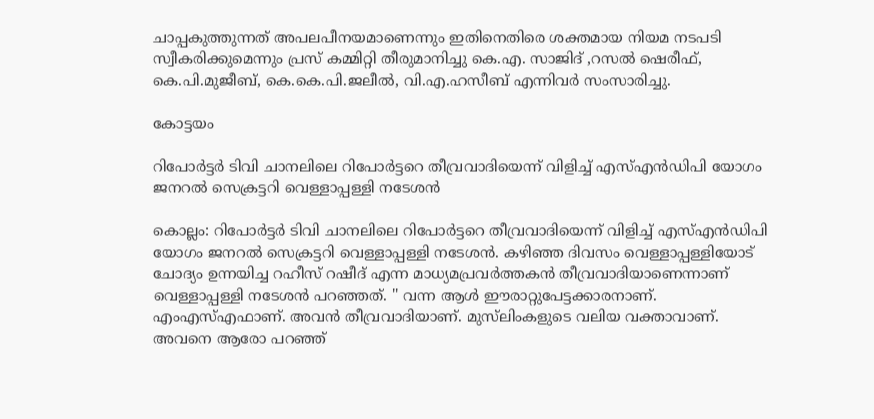ചാപ്പകുത്തുന്നത് അപലപീനയമാണെന്നും ഇതിനെതിരെ ശക്തമായ നിയമ നടപടി സ്വീകരിക്കുമെന്നും പ്രസ് കമ്മിറ്റി തീരുമാനിച്ചു കെ.എ. സാജിദ് ,റസൽ ഷെരീഫ്, കെ.പി.മുജീബ്, കെ.കെ.പി.ജലീൽ, വി.എ.ഹസീബ് എന്നിവർ സംസാരിച്ചു.

കോട്ടയം

റിപോര്‍ട്ടര്‍ ടിവി ചാനലിലെ റിപോര്‍ട്ടറെ തീവ്രവാദിയെന്ന് വിളിച്ച് എസ്എന്‍ഡിപി യോഗം ജനറല്‍ സെക്രട്ടറി വെള്ളാപ്പള്ളി നടേശന്‍

കൊല്ലം: റിപോര്‍ട്ടര്‍ ടിവി ചാനലിലെ റിപോര്‍ട്ടറെ തീവ്രവാദിയെന്ന് വിളിച്ച് എസ്എന്‍ഡിപി യോഗം ജനറല്‍ സെക്രട്ടറി വെള്ളാപ്പള്ളി നടേശന്‍. കഴിഞ്ഞ ദിവസം വെള്ളാപ്പള്ളിയോട് ചോദ്യം ഉന്നയിച്ച റഹീസ് റഷീദ് എന്ന മാധ്യമപ്രവര്‍ത്തകന്‍ തീവ്രവാദിയാണെന്നാണ് വെള്ളാപ്പള്ളി നടേശന്‍ പറഞ്ഞത്. '' വന്ന ആള്‍ ഈരാറ്റുപേട്ടക്കാരനാണ്. എംഎസ്എഫാണ്. അവന്‍ തീവ്രവാദിയാണ്. മുസ്‌ലിംകളുടെ വലിയ വക്താവാണ്. അവനെ ആരോ പറഞ്ഞ്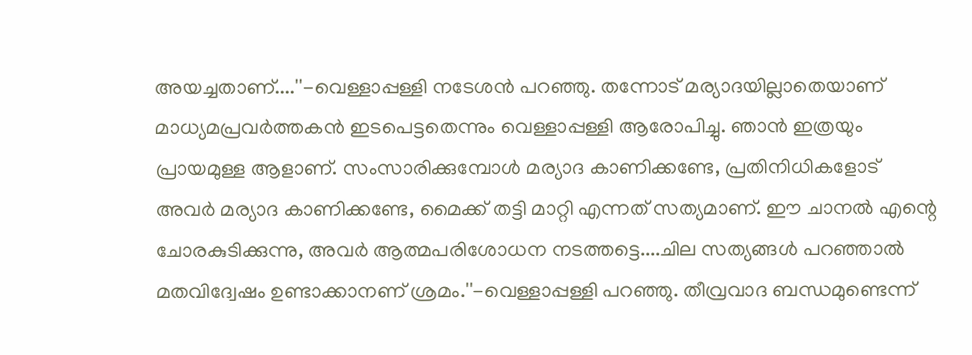അയച്ചതാണ്....''-വെള്ളാപ്പള്ളി നടേശന്‍ പറഞ്ഞു. തന്നോട് മര്യാദയില്ലാതെയാണ് മാധ്യമപ്രവര്‍ത്തകന്‍ ഇടപെട്ടതെന്നും വെള്ളാപ്പള്ളി ആരോപിച്ചു. ഞാന്‍ ഇത്രയും പ്രായമുള്ള ആളാണ്. സംസാരിക്കുമ്പോള്‍ മര്യാദ കാണിക്കണ്ടേ, പ്രതിനിധികളോട് അവര്‍ മര്യാദ കാണിക്കണ്ടേ, മൈക്ക് തട്ടി മാറ്റി എന്നത് സത്യമാണ്. ഈ ചാനല്‍ എന്റെ ചോരകുടിക്കുന്നു, അവര്‍ ആത്മപരിശോധന നടത്തട്ടെ....ചില സത്യങ്ങള്‍ പറഞ്ഞാല്‍ മതവിദ്വേഷം ഉണ്ടാക്കാനണ് ശ്രമം.''-വെള്ളാപ്പള്ളി പറഞ്ഞു. തീവ്രവാദ ബന്ധമുണ്ടെന്ന്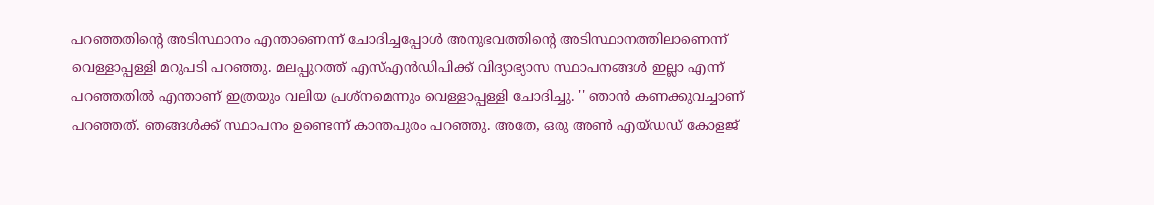പറഞ്ഞതിന്റെ അടിസ്ഥാനം എന്താണെന്ന് ചോദിച്ചപ്പോള്‍ അനുഭവത്തിന്റെ അടിസ്ഥാനത്തിലാണെന്ന് വെള്ളാപ്പള്ളി മറുപടി പറഞ്ഞു. മലപ്പുറത്ത് എസ്എന്‍ഡിപിക്ക് വിദ്യാഭ്യാസ സ്ഥാപനങ്ങള്‍ ഇല്ലാ എന്ന് പറഞ്ഞതില്‍ എന്താണ് ഇത്രയും വലിയ പ്രശ്‌നമെന്നും വെള്ളാപ്പള്ളി ചോദിച്ചു. '' ഞാന്‍ കണക്കുവച്ചാണ് പറഞ്ഞത്. ഞങ്ങള്‍ക്ക് സ്ഥാപനം ഉണ്ടെന്ന് കാന്തപുരം പറഞ്ഞു. അതേ, ഒരു അണ്‍ എയ്ഡഡ് കോളജ്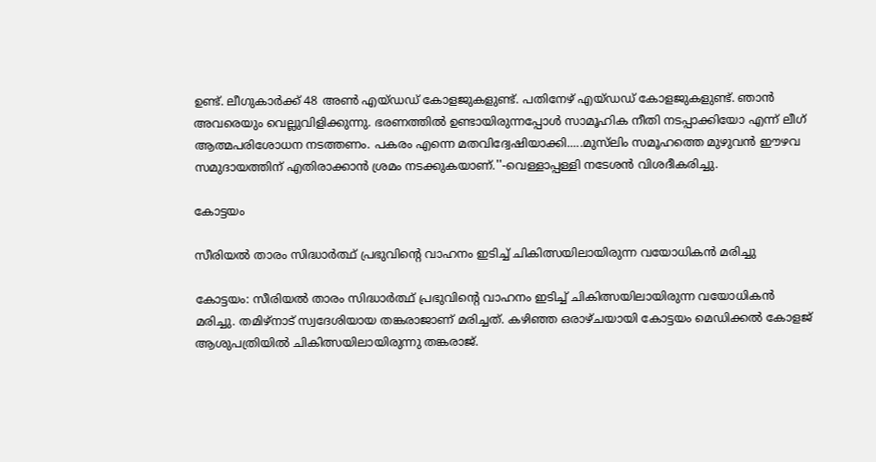ഉണ്ട്. ലീഗുകാര്‍ക്ക് 48 അണ്‍ എയ്ഡഡ് കോളജുകളുണ്ട്. പതിനേഴ് എയ്ഡഡ് കോളജുകളുണ്ട്. ഞാന്‍ അവരെയും വെല്ലുവിളിക്കുന്നു. ഭരണത്തില്‍ ഉണ്ടായിരുന്നപ്പോള്‍ സാമൂഹിക നീതി നടപ്പാക്കിയോ എന്ന് ലീഗ് ആത്മപരിശോധന നടത്തണം. പകരം എന്നെ മതവിദ്വേഷിയാക്കി.....മുസ്‌ലിം സമൂഹത്തെ മുഴുവന്‍ ഈഴവ സമുദായത്തിന് എതിരാക്കാന്‍ ശ്രമം നടക്കുകയാണ്.''-വെള്ളാപ്പള്ളി നടേശന്‍ വിശദീകരിച്ചു.

കോട്ടയം

സീരിയൽ താരം സിദ്ധാർത്ഥ് പ്രഭുവിന്റെ വാഹനം ഇടിച്ച് ചികിത്സയിലായിരുന്ന വയോധികൻ മരിച്ചു

കോട്ടയം: സീരിയൽ താരം സിദ്ധാർത്ഥ് പ്രഭുവിന്റെ വാഹനം ഇടിച്ച് ചികിത്സയിലായിരുന്ന വയോധികൻ മരിച്ചു. തമിഴ്നാട് സ്വദേശിയായ തങ്കരാജാണ് മരിച്ചത്. കഴിഞ്ഞ ഒരാഴ്ചയായി കോട്ടയം മെഡിക്കൽ കോളജ് ആശുപത്രിയിൽ ചികിത്സയിലായിരുന്നു തങ്കരാജ്.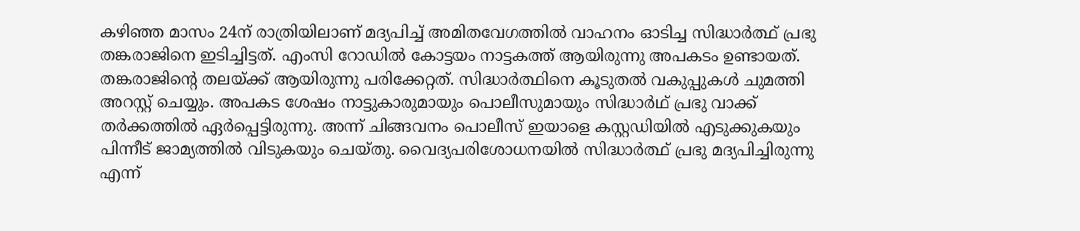കഴിഞ്ഞ മാസം 24ന് രാത്രിയിലാണ് മദ്യപിച്ച് അമിതവേഗത്തിൽ വാഹനം ഓടിച്ച സിദ്ധാർത്ഥ് പ്രഭു തങ്കരാജിനെ ഇടിച്ചിട്ടത്. എംസി റോഡിൽ കോട്ടയം നാട്ടകത്ത് ആയിരുന്നു അപകടം ഉണ്ടായത്. തങ്കരാജിന്‍റെ തലയ്ക്ക് ആയിരുന്നു പരിക്കേറ്റത്. സിദ്ധാർത്ഥിനെ കൂടുതൽ വകുപ്പുകൾ ചുമത്തി അറസ്റ്റ് ചെയ്യും. അപകട ശേഷം നാട്ടുകാരുമായും പൊലീസുമായും സിദ്ധാര്‍ഥ് പ്രഭു വാക്ക് തർക്കത്തിൽ ഏർപ്പെട്ടിരുന്നു. അന്ന് ചിങ്ങവനം പൊലീസ് ഇയാളെ കസ്റ്റഡിയിൽ എടുക്കുകയും പിന്നീട് ജാമ്യത്തിൽ വിടുകയും ചെയ്തു. വൈദ്യപരിശോധനയിൽ സിദ്ധാർത്ഥ് പ്രഭു മദ്യപിച്ചിരുന്നു എന്ന്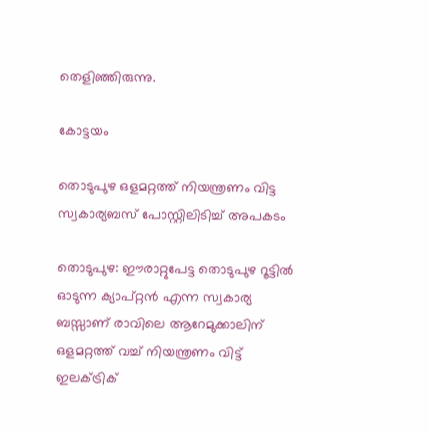തെളിഞ്ഞിരുന്നു.

കോട്ടയം

തൊടുപുഴ ഒളമറ്റത്ത് നിയന്ത്രണം വിട്ട സ്വകാര്യബസ് പോസ്റ്റിലിടിച്ച് അപകടം

തൊടുപുഴ: ഈരാറ്റുപേട്ട തൊടുപുഴ റൂട്ടിൽ ഓടുന്ന ക്യാപ്റ്റൻ എന്ന സ്വകാര്യ ബസ്സാണ് രാവിലെ ആറേമുക്കാലിന് ഒളമറ്റത്ത് വച്ച് നിയന്ത്രണം വിട്ട് ഇലക്ട്രിക്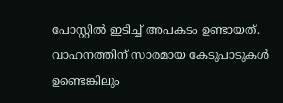പോസ്റ്റിൽ ഇടിച്ച് അപകടം ഉണ്ടായത്. വാഹനത്തിന് സാരമായ കേടുപാടുകൾ ഉണ്ടെങ്കിലും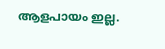ആളപായം ഇല്ല.